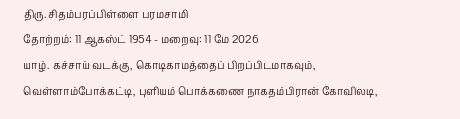திரு. சிதம்பரப்பிள்ளை பரமசாமி
தோற்றம்: 11 ஆகஸ்ட் 1954 - மறைவு: 11 மே 2026
யாழ். கச்சாய் வடக்கு, கொடிகாமத்தைப் பிறப்பிடமாகவும், வெள்ளாம்போக்கட்டி, புளியம் பொக்கணை நாகதம்பிரான் கோவிலடி,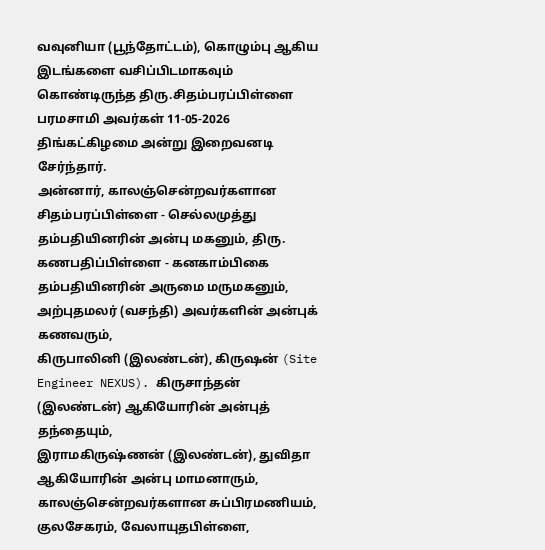வவுனியா (பூந்தோட்டம்), கொழும்பு ஆகிய இடங்களை வசிப்பிடமாகவும் கொண்டிருந்த திரு.சிதம்பரப்பிள்ளை பரமசாமி அவர்கள் 11-05-2026 திங்கட்கிழமை அன்று இறைவனடி சேர்ந்தார்.
அன்னார், காலஞ்சென்றவர்களான சிதம்பரப்பிள்ளை - செல்லமுத்து தம்பதியினரின் அன்பு மகனும், திரு. கணபதிப்பிள்ளை - கனகாம்பிகை தம்பதியினரின் அருமை மருமகனும்,
அற்புதமலர் (வசந்தி) அவர்களின் அன்புக் கணவரும்,
கிருபாலினி (இலண்டன்), கிருஷன் (Site Engineer NEXUS). கிருசாந்தன் (இலண்டன்) ஆகியோரின் அன்புத் தந்தையும்,
இராமகிருஷ்ணன் (இலண்டன்), துவிதா ஆகியோரின் அன்பு மாமனாரும்,
காலஞ்சென்றவர்களான சுப்பிரமணியம், குலசேகரம், வேலாயுதபிள்ளை,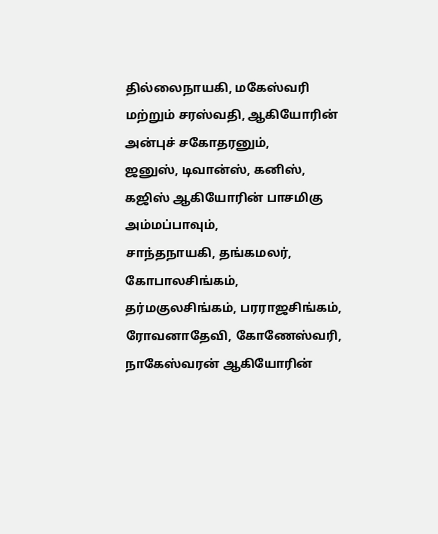தில்லைநாயகி, மகேஸ்வரி மற்றும் சரஸ்வதி, ஆகியோரின் அன்புச் சகோதரனும்,
ஜனுஸ், டிவான்ஸ், கனிஸ், கஜிஸ் ஆகியோரின் பாசமிகு அம்மப்பாவும்,
சாந்தநாயகி, தங்கமலர், கோபாலசிங்கம், தர்மகுலசிங்கம், பரராஜசிங்கம், ரோவனாதேவி, கோணேஸ்வரி, நாகேஸ்வரன் ஆகியோரின்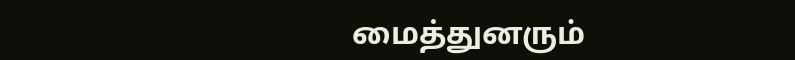மைத்துனரும்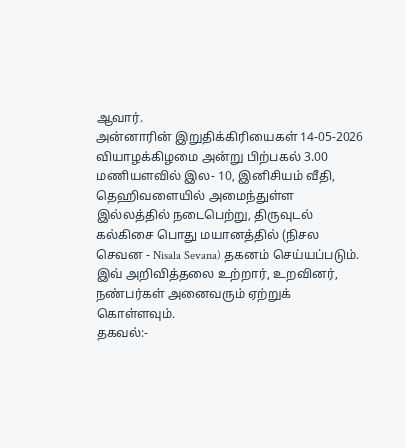ஆவார்.
அன்னாரின் இறுதிக்கிரியைகள் 14-05-2026 வியாழக்கிழமை அன்று பிற்பகல் 3.00 மணியளவில் இல- 10, இனிசியம் வீதி, தெஹிவளையில் அமைந்துள்ள இல்லத்தில் நடைபெற்று, திருவுடல் கல்கிசை பொது மயானத்தில் (நிசல செவன - Nisala Sevana) தகனம் செய்யப்படும்.
இவ் அறிவித்தலை உற்றார், உறவினர், நண்பர்கள் அனைவரும் ஏற்றுக் கொள்ளவும்.
தகவல்:-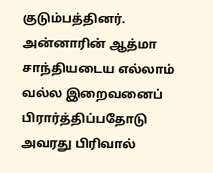குடும்பத்தினர்.
அன்னாரின் ஆத்மா சாந்தியடைய எல்லாம் வல்ல இறைவனைப் பிரார்த்திப்பதோடு அவரது பிரிவால்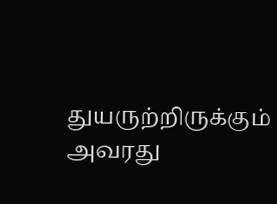துயருற்றிருக்கும் அவரது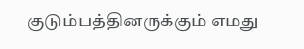குடும்பத்தினருக்கும் எமது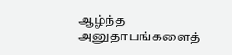ஆழ்ந்த அனுதாபங்களைத்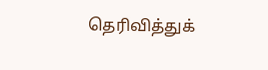தெரிவித்துக்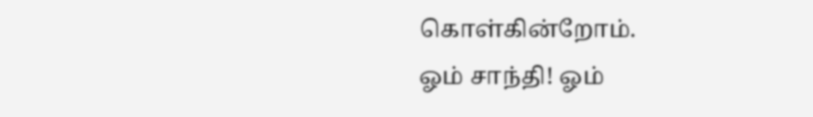கொள்கின்றோம்.
ஓம் சாந்தி! ஓம்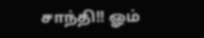சாந்தி!! ஓம்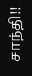சாந்தி!!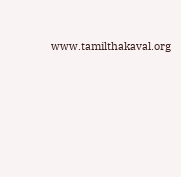www.tamilthakaval.org